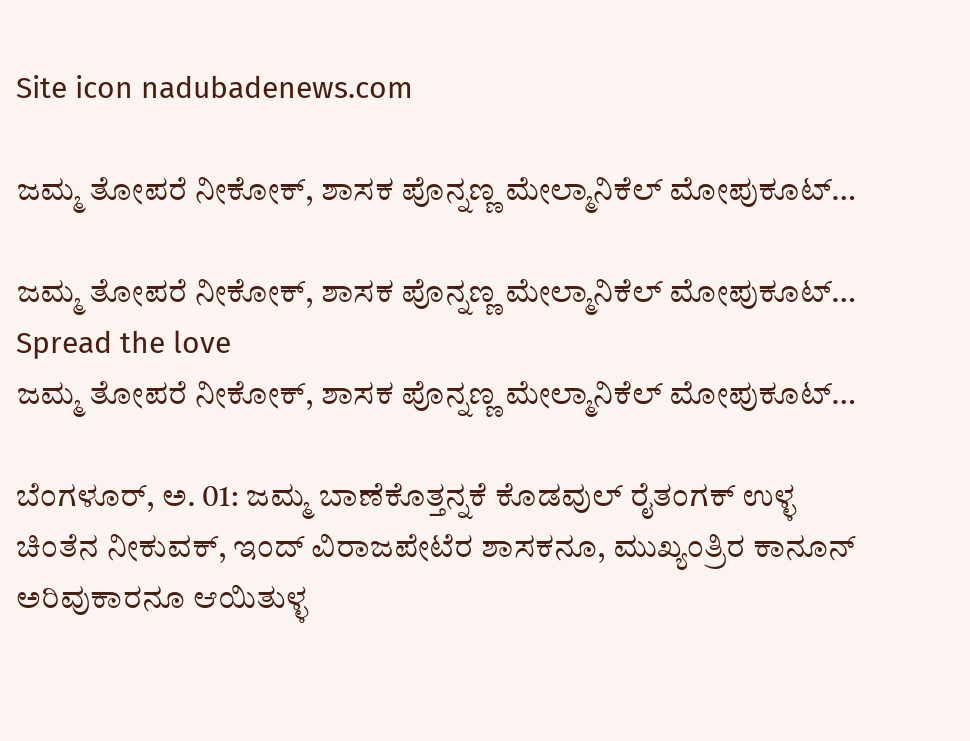Site icon nadubadenews.com

ಜಮ್ಮ ತೋಪರೆ ನೀಕೋಕ್‌, ಶಾಸಕ ಪೊನ್ನಣ್ಣ ಮೇಲ್ಮಾನಿಕೆಲ್‌ ಮೋಪುಕೂಟ್…

ಜಮ್ಮ ತೋಪರೆ ನೀಕೋಕ್‌, ಶಾಸಕ ಪೊನ್ನಣ್ಣ ಮೇಲ್ಮಾನಿಕೆಲ್‌ ಮೋಪುಕೂಟ್…
Spread the love
ಜಮ್ಮ ತೋಪರೆ ನೀಕೋಕ್‌, ಶಾಸಕ ಪೊನ್ನಣ್ಣ ಮೇಲ್ಮಾನಿಕೆಲ್‌ ಮೋಪುಕೂಟ್…

ಬೆಂಗಳೂರ್‌, ಅ. 01: ಜಮ್ಮ ಬಾಣೆಕೊತ್ತನ್ನಕೆ ಕೊಡವುಲ್‌ ರೈತಂಗಕ್‌ ಉಳ್ಳ ಚಿಂತೆನ ನೀಕುವಕ್‌, ಇಂದ್‌ ವಿರಾಜಪೇಟೆರ ಶಾಸಕನೂ, ಮುಖ್ಯಂತ್ರಿರ ಕಾನೂನ್‌ ಅರಿವುಕಾರನೂ ಆಯಿತುಳ್ಳ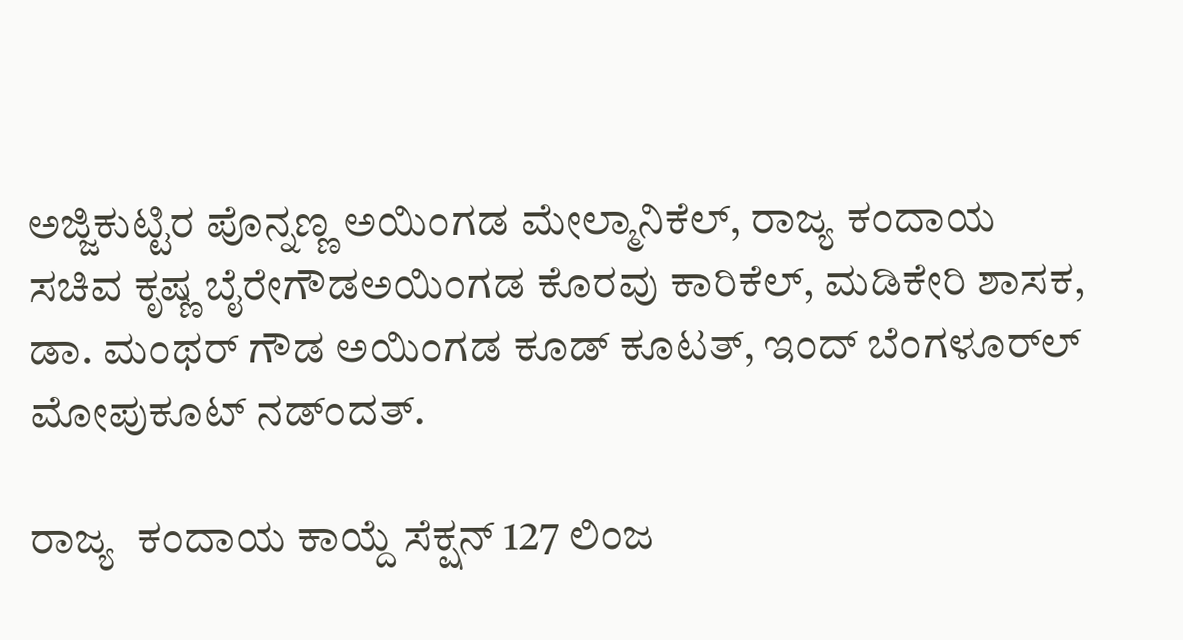ಅಜ್ಜಿಕುಟ್ಟಿರ ಪೊನ್ನಣ್ಣ ಅಯಿಂಗಡ ಮೇಲ್ಮಾನಿಕೆಲ್‌, ರಾಜ್ಯ ಕಂದಾಯ ಸಚಿವ ಕೃಷ್ಣ ಬೈರೇಗೌಡಅಯಿಂಗಡ ಕೊರವು ಕಾರಿಕೆಲ್‌, ಮಡಿಕೇರಿ ಶಾಸಕ, ಡಾ. ಮಂಥರ್‌ ಗೌಡ ಅಯಿಂಗಡ ಕೂಡ್‌ ಕೂಟತ್‌, ಇಂದ್‌ ಬೆಂಗಳೂರ್‌ಲ್ ಮೋಪುಕೂಟ್‌ ನಡ್ಂದತ್.

ರಾಜ್ಯ  ಕಂದಾಯ ಕಾಯ್ದೆ ಸೆಕ್ಷನ್‌ 127 ಲಿಂಜ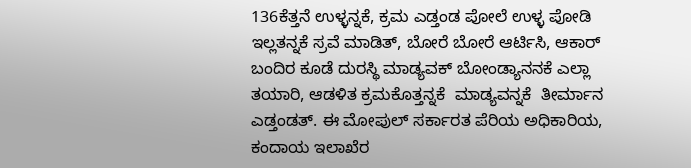136ಕೆತ್ತನೆ ಉಳ್ಳನ್ನಕೆ, ಕ್ರಮ ಎಡ್ತಂಡ ಪೋಲೆ ಉಳ್ಳ ಪೋಡಿ ಇಲ್ಲತನ್ನಕೆ ಸ್ರವೆ ಮಾಡಿತ್‌, ಬೋರೆ ಬೋರೆ ಆರ್ಟಿಸಿ, ಆಕಾರ್‌ ಬಂದಿರ ಕೂಡೆ ದುರಸ್ಥಿ ಮಾಡ್ಯವಕ್‌ ಬೋಂಡ್ಯಾನನಕೆ ಎಲ್ಲಾ ತಯಾರಿ, ಆಡಳಿತ ಕ್ರಮಕೊತ್ತನ್ನಕೆ  ಮಾಡ್ಯವನ್ನಕೆ  ತೀರ್ಮಾನ ಎಡ್ತಂಡತ್. ಈ ಮೋಪುಲ್‌ ಸರ್ಕಾರತ ಪೆರಿಯ ಅಧಿಕಾರಿಯ, ಕಂದಾಯ ಇಲಾಖೆರ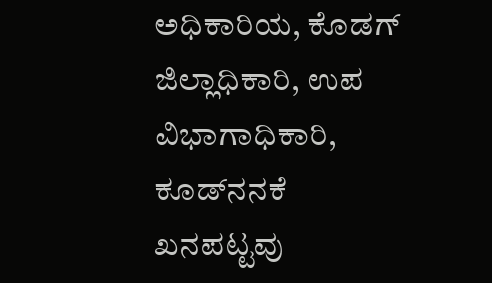ಅಧಿಕಾರಿಯ, ಕೊಡಗ್‌ ಜಿಲ್ಲಾಧಿಕಾರಿ, ಉಪ ವಿಭಾಗಾಧಿಕಾರಿ, ಕೂಡ್‌ನನಕೆ ಖನಪಟ್ಟವು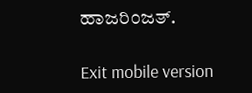ಹಾಜರಿಂಜತ್.

Exit mobile version